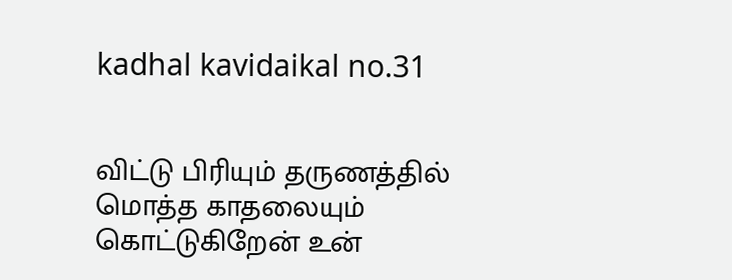kadhal kavidaikal no.31


விட்டு பிரியும் தருணத்தில்
மொத்த காதலையும்
கொட்டுகிறேன் உன்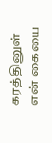கரத்தினுள்
என் கையை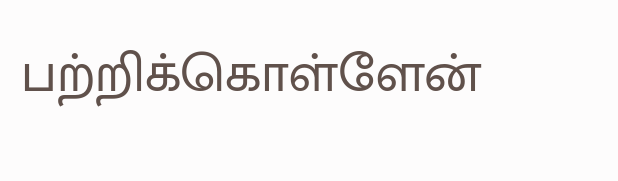பற்றிக்கொள்ளேன்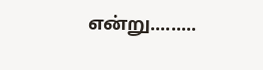என்று.........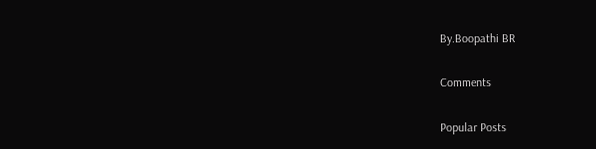By.Boopathi BR

Comments

Popular Posts